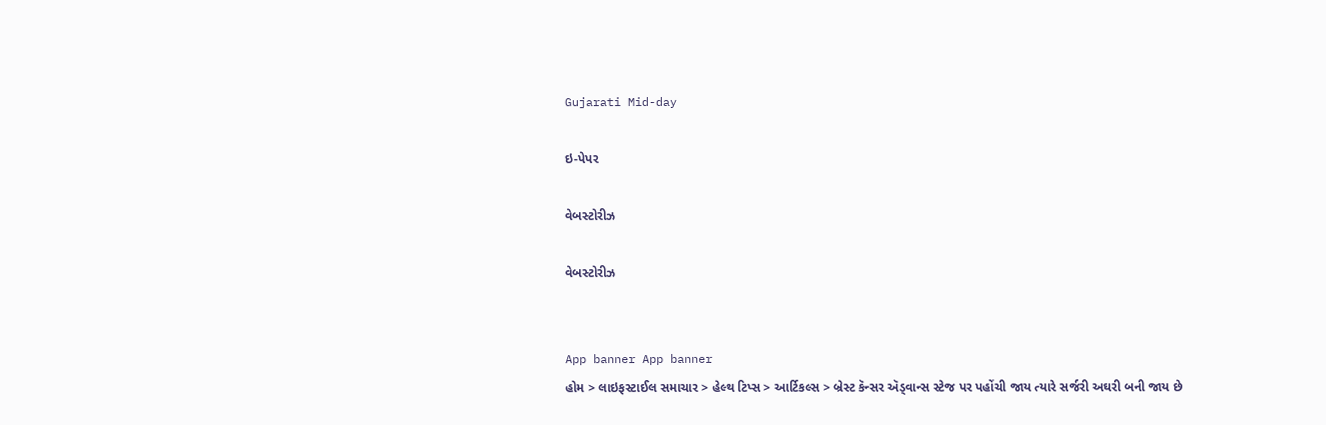Gujarati Mid-day

ઇ-પેપર

વેબસ્ટોરીઝ

વેબસ્ટોરીઝ


App banner App banner
હોમ > લાઇફસ્ટાઈલ સમાચાર > હેલ્થ ટિપ્સ > આર્ટિકલ્સ > બ્રેસ્ટ કૅન્સર ઍડ્વાન્સ સ્ટેજ પર પહોંચી જાય ત્યારે સર્જરી અઘરી બની જાય છે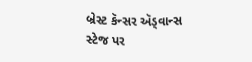બ્રેસ્ટ કૅન્સર ઍડ્વાન્સ સ્ટેજ પર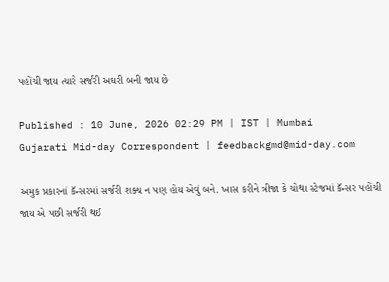પહોંચી જાય ત્યારે સર્જરી અઘરી બની જાય છે

Published : 10 June, 2026 02:29 PM | IST | Mumbai
Gujarati Mid-day Correspondent | feedbackgmd@mid-day.com

અમુક પ્રકારનાં કૅન્સરમાં સર્જરી શક્ય ન પણ હોય એવું બને. ખાસ કરીને ત્રીજા કે ચોથા સ્ટેજમાં કૅન્સર પહોંચી જાય એ પછી સર્જરી થઈ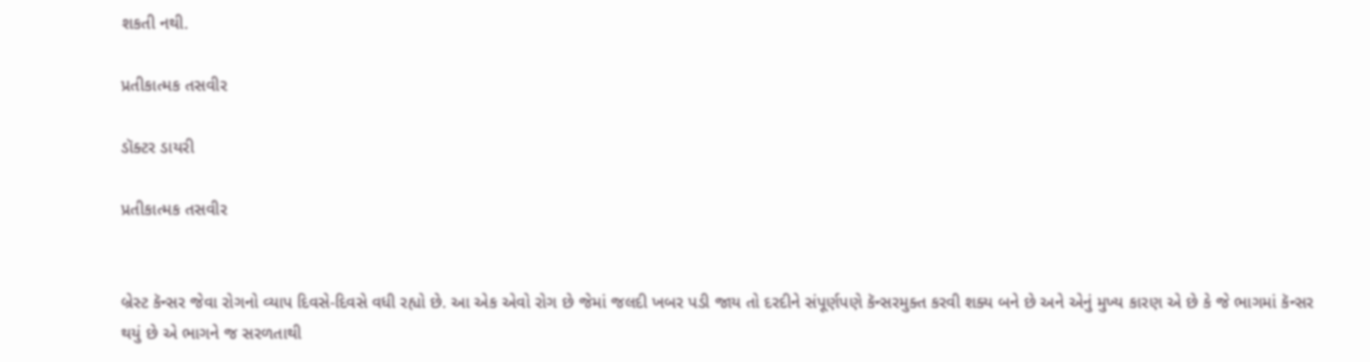શકતી નથી.

પ્રતીકાત્મક તસવીર

ડૉક્ટર ડાયરી

પ્રતીકાત્મક તસવીર


બ્રેસ્ટ કૅન્સર જેવા રોગનો વ્યાપ દિવસે-દિવસે વધી રહ્યો છે. આ એક એવો રોગ છે જેમાં જલદી ખબર પડી જાય તો દરદીને સંપૂર્ણપણે કૅન્સરમુક્ત કરવી શક્ય બને છે અને એનું મુખ્ય કારણ એ છે કે જે ભાગમાં કૅન્સર થયું છે એ ભાગને જ સરળતાથી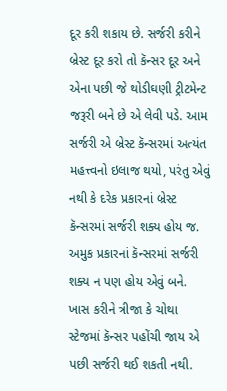દૂર કરી શકાય છે. સર્જરી કરીને બ્રેસ્ટ દૂર કરો તો કૅન્સર દૂર અને એના પછી જે થોડીઘણી ટ્રીટમેન્ટ જરૂરી બને છે એ લેવી પડે. આમ સર્જરી એ બ્રેસ્ટ કૅન્સરમાં અત્યંત મહત્ત્વનો ઇલાજ થયો, પરંતુ એવું નથી કે દરેક પ્રકારનાં બ્રેસ્ટ કૅન્સરમાં સર્જરી શક્ય હોય જ. અમુક પ્રકારનાં કૅન્સરમાં સર્જરી શક્ય ન પણ હોય એવું બને. ખાસ કરીને ત્રીજા કે ચોથા સ્ટેજમાં કૅન્સર પહોંચી જાય એ પછી સર્જરી થઈ શકતી નથી.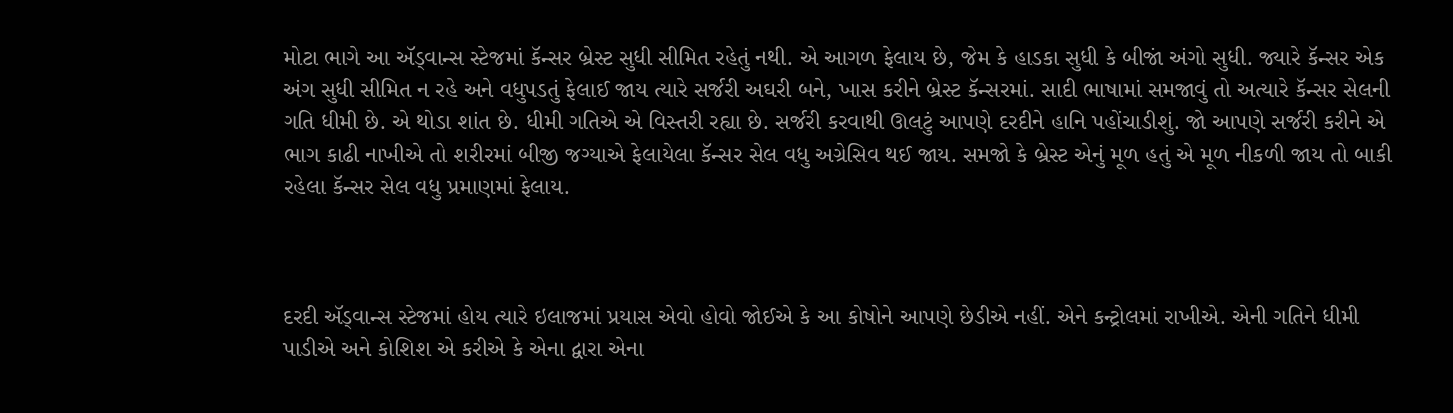મોટા ભાગે આ ઍડ્વાન્સ સ્ટેજમાં કૅન્સર બ્રેસ્ટ સુધી સીમિત રહેતું નથી. એ આગળ ફેલાય છે, જેમ કે હાડકા સુધી કે બીજાં અંગો સુધી. જ્યારે કૅન્સર એક અંગ સુધી સીમિત ન રહે અને વધુપડતું ફેલાઈ જાય ત્યારે સર્જરી અઘરી બને, ખાસ કરીને બ્રેસ્ટ કૅન્સરમાં. સાદી ભાષામાં સમજાવું તો અત્યારે કૅન્સર સેલની ગતિ ધીમી છે. એ થોડા શાંત છે. ધીમી ગતિએ એ વિસ્તરી રહ્યા છે. સર્જરી કરવાથી ઊલટું આપણે દરદીને હાનિ પહોંચાડીશું. જો આપણે સર્જરી કરીને એ ભાગ કાઢી નાખીએ તો શરીરમાં બીજી જગ્યાએ ફેલાયેલા કૅન્સર સેલ વધુ અગ્રેસિવ થઈ જાય. સમજો કે બ્રેસ્ટ એનું મૂળ હતું એ મૂળ નીકળી જાય તો બાકી રહેલા કૅન્સર સેલ વધુ પ્રમાણમાં ફેલાય.



દરદી ઍડ્વાન્સ સ્ટેજમાં હોય ત્યારે ઇલાજમાં પ્રયાસ એવો હોવો જોઈએ કે આ કોષોને આપણે છેડીએ નહીં. એને કન્ટ્રોલમાં રાખીએ. એની ગતિને ધીમી પાડીએ અને કોશિશ એ કરીએ કે એના દ્વારા એના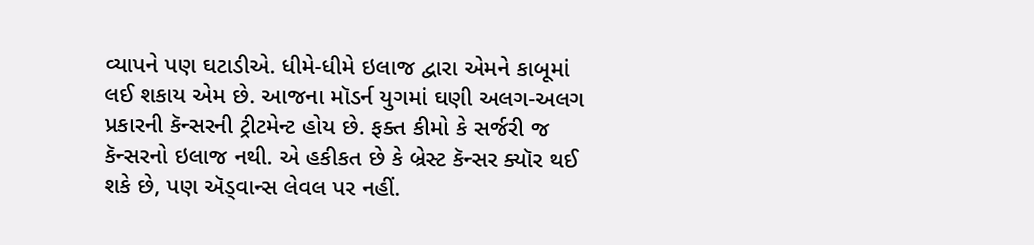વ્યાપને પણ ઘટાડીએ. ધીમે-ધીમે ઇલાજ દ્વારા એમને કાબૂમાં લઈ શકાય એમ છે. આજના મૉડર્ન યુગમાં ઘણી અલગ-અલગ પ્રકારની કૅન્સરની ટ્રીટમેન્ટ હોય છે. ફક્ત કીમો કે સર્જરી જ કૅન્સરનો ઇલાજ નથી. એ હકીકત છે કે બ્રેસ્ટ કૅન્સર ક્યૉર થઈ શકે છે, પણ ઍડ્વાન્સ લેવલ પર નહીં.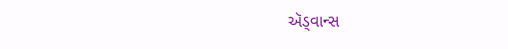ઍડ્વાન્સ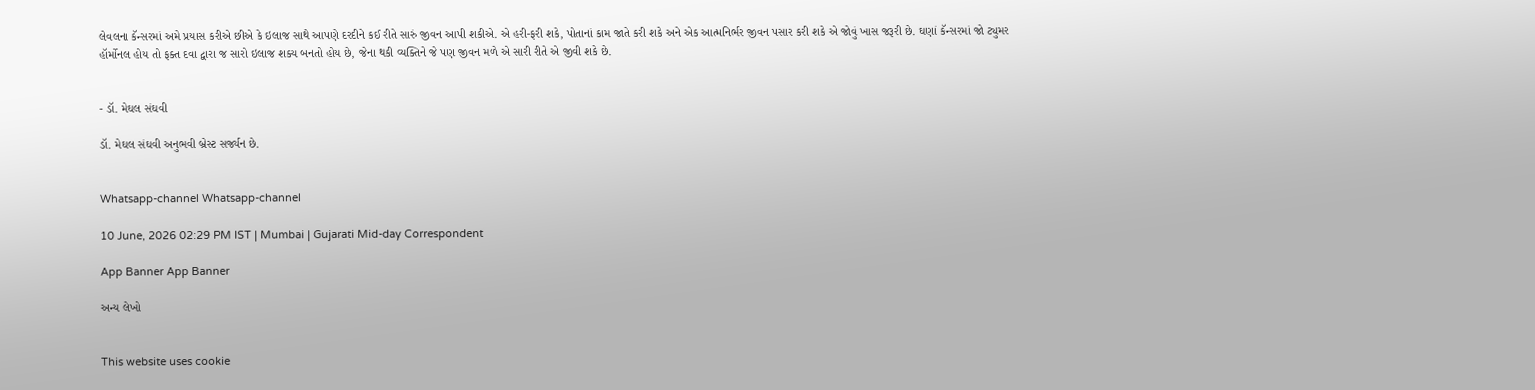લેવલના કૅન્સરમાં અમે પ્રયાસ કરીએ છીએ કે ઇલાજ સાથે આપણે દરદીને કઈ રીતે સારું જીવન આપી શકીએ. એ હરી-ફરી શકે, પોતાનાં કામ જાતે કરી શકે અને એક આત્મનિર્ભર જીવન પસાર કરી શકે એ જોવું ખાસ જરૂરી છે. ઘણાં કૅન્સરમાં જો ટ્યુમર હૉર્મોનલ હોય તો ફક્ત દવા દ્વારા જ સારો ઇલાજ શક્ય બનતો હોય છે, જેના થકી વ્યક્તિને જે પણ જીવન મળે એ સારી રીતે એ જીવી શકે છે.


- ડૉ. મેઘલ સંઘવી

ડૉ. મેઘલ સંઘવી અનુભવી બ્રેસ્ટ સર્જ્યન છે.


Whatsapp-channel Whatsapp-channel

10 June, 2026 02:29 PM IST | Mumbai | Gujarati Mid-day Correspondent

App Banner App Banner

અન્ય લેખો


This website uses cookie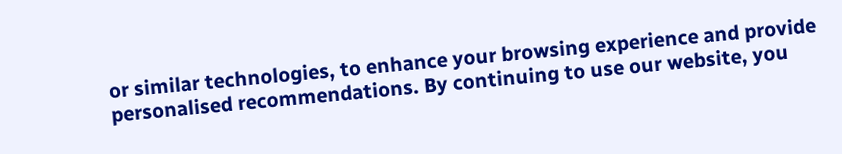or similar technologies, to enhance your browsing experience and provide personalised recommendations. By continuing to use our website, you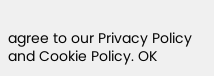agree to our Privacy Policy and Cookie Policy. OK